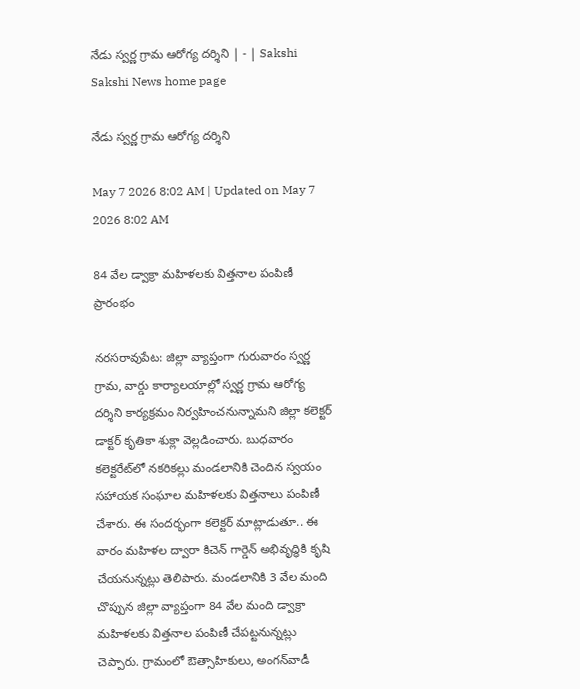నేడు స్వర్ణ గ్రామ ఆరోగ్య దర్శిని | - | Sakshi
Sakshi News home page

నేడు స్వర్ణ గ్రామ ఆరోగ్య దర్శిని

May 7 2026 8:02 AM | Updated on May 7 2026 8:02 AM

84 వేల డ్వాక్రా మహిళలకు విత్తనాల పంపిణీ ప్రారంభం

నరసరావుపేట: జిల్లా వ్యాప్తంగా గురువారం స్వర్ణ గ్రామ, వార్డు కార్యాలయాల్లో స్వర్ణ గ్రామ ఆరోగ్య దర్శిని కార్యక్రమం నిర్వహించనున్నామని జిల్లా కలెక్టర్‌ డాక్టర్‌ కృతికా శుక్లా వెల్లడించారు. బుధవారం కలెక్టరేట్‌లో నకరికల్లు మండలానికి చెందిన స్వయం సహాయక సంఘాల మహిళలకు విత్తనాలు పంపిణీ చేశారు. ఈ సందర్భంగా కలెక్టర్‌ మాట్లాడుతూ.. ఈ వారం మహిళల ద్వారా కిచెన్‌ గార్డెన్‌ అభివృద్ధికి కృషి చేయనున్నట్లు తెలిపారు. మండలానికి 3 వేల మంది చొప్పున జిల్లా వ్యాప్తంగా 84 వేల మంది డ్వాక్రా మహిళలకు విత్తనాల పంపిణీ చేపట్టనున్నట్లు చెప్పారు. గ్రామంలో ఔత్సాహికులు, అంగన్‌వాడీ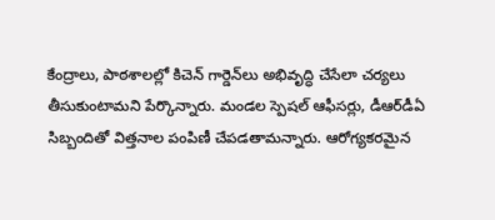కేంద్రాలు, పాఠశాలల్లో కిచెన్‌ గార్డెన్‌లు అభివృద్ధి చేసేలా చర్యలు తీసుకుంటామని పేర్కొన్నారు. మండల స్పెషల్‌ ఆఫీసర్లు, డీఆర్‌డీఏ సిబ్బందితో విత్తనాల పంపిణీ చేపడతామన్నారు. ఆరోగ్యకరమైన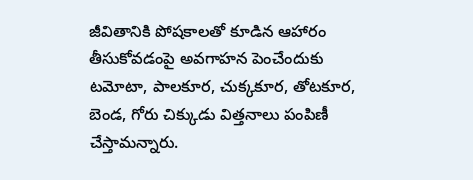జీవితానికి పోషకాలతో కూడిన ఆహారం తీసుకోవడంపై అవగాహన పెంచేందుకు టమోటా, పాలకూర, చుక్కకూర, తోటకూర, బెండ, గోరు చిక్కుడు విత్తనాలు పంపిణీ చేస్తామన్నారు.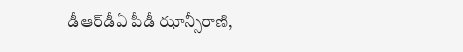డీఆర్‌డీఏ పీడీ ఝాన్సీరాణి,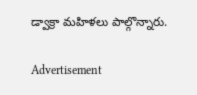డ్వాక్రా మహిళలు పాల్గొన్నారు.

Advertisement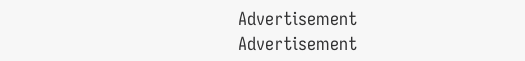Advertisement
Advertisement